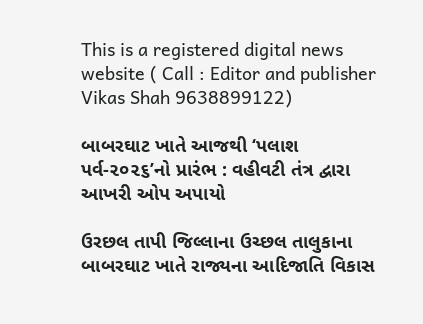This is a registered digital news website ( Call : Editor and publisher Vikas Shah 9638899122)

બાબરઘાટ ખાતે આજથી ‘પલાશ પર્વ-૨૦૨૬’નો પ્રારંભ : વહીવટી તંત્ર દ્વારા આખરી ઓપ અપાયો

ઉરછલ તાપી જિલ્લાના ઉચ્છલ તાલુકાના બાબરઘાટ ખાતે રાજ્યના આદિજાતિ વિકાસ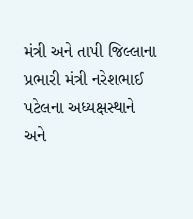મંત્રી અને તાપી જિલ્લાના પ્રભારી મંત્રી નરેશભાઈ પટેલના અધ્યક્ષસ્થાને અને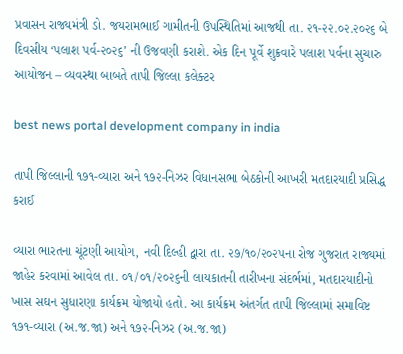પ્રવાસન રાજ્યમંત્રી ડો. જયરામભાઈ ગામીતની ઉપસ્થિતિમાં આજથી તા. ૨૧-૨૨.૦૨.૨૦૨૬ બે દિવસીય ‘પલાશ પર્વ-૨૦૨૬’ ની ઉજવણી કરાશે. એક દિન પૂર્વે શુક્રવારે પલાશ પર્વના સુચારુ આયોજન – વ્યવસ્થા બાબતે તાપી જિલ્લા કલેક્ટર

best news portal development company in india

તાપી જિલ્લાની ૧૭૧-વ્યારા અને ૧૭૨-નિઝર વિધાનસભા બેઠકોની આખરી મતદારયાદી પ્રસિદ્ધ કરાઈ

વ્યારા ભારતના ચૂંટણી આયોગ, નવી દિલ્હી દ્વારા તા. ૨૭/૧૦/૨૦૨૫ના રોજ ગુજરાત રાજ્યમાં જાહેર કરવામાં આવેલ તા. ૦૧/૦૧/૨૦૨૬ની લાયકાતની તારીખના સંદર્ભમાં, મતદારયાદીનો ખાસ સઘન સુધારણા કાર્યક્રમ યોજાયો હતો. આ કાર્યક્રમ અંતર્ગત તાપી જિલ્લામાં સમાવિષ્ટ ૧૭૧-વ્યારા (અ.જ.જા) અને ૧૭૨-નિઝર (અ.જ.જા)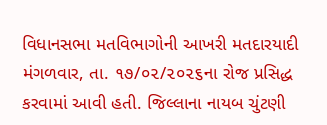વિધાનસભા મતવિભાગોની આખરી મતદારયાદી મંગળવાર, તા. ૧૭/૦૨/૨૦૨૬ના રોજ પ્રસિદ્ધ કરવામાં આવી હતી. જિલ્લાના નાયબ ચુંટણી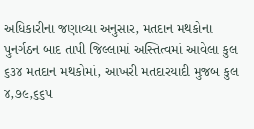અધિકારીના જણાવ્યા અનુસાર, મતદાન મથકોના પુનર્ગઠન બાદ તાપી જિલ્લામાં અસ્તિત્વમાં આવેલા કુલ ૬૩૪ મતદાન મથકોમાં, આખરી મતદારયાદી મુજબ કુલ ૪,૭૯,૬૬૫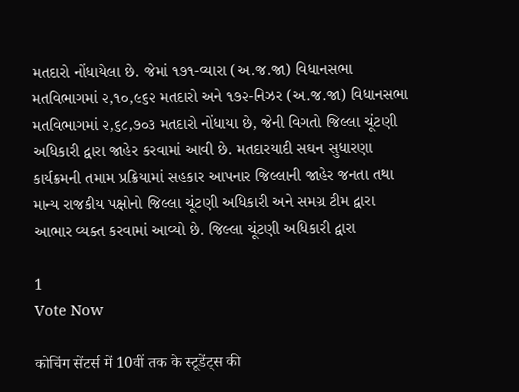મતદારો નોંધાયેલા છે. જેમાં ૧૭૧-વ્યારા (અ.જ.જા) વિધાનસભા મતવિભાગમાં ૨,૧૦,૯૬૨ મતદારો અને ૧૭૨-નિઝર (અ.જ.જા) વિધાનસભા મતવિભાગમાં ૨,૬૮,૭૦૩ મતદારો નોંધાયા છે, જેની વિગતો જિલ્લા ચૂંટણી અધિકારી દ્વારા જાહેર કરવામાં આવી છે. મતદારયાદી સઘન સુધારણા કાર્યક્રમની તમામ પ્રક્રિયામાં સહકાર આપનાર જિલ્લાની જાહેર જનતા તથા માન્ય રાજકીય પક્ષોનો જિલ્લા ચૂંટણી અધિકારી અને સમગ્ર ટીમ દ્વારા આભાર વ્યક્ત કરવામાં આવ્યો છે. જિલ્લા ચૂંટણી અધિકારી દ્વારા

1
Vote Now

कोचिंग सेंटर्स में 10वीं तक के स्टूडेंट्स की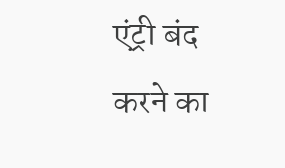एंट्री बंद करने का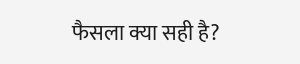फैसला क्या सही है?